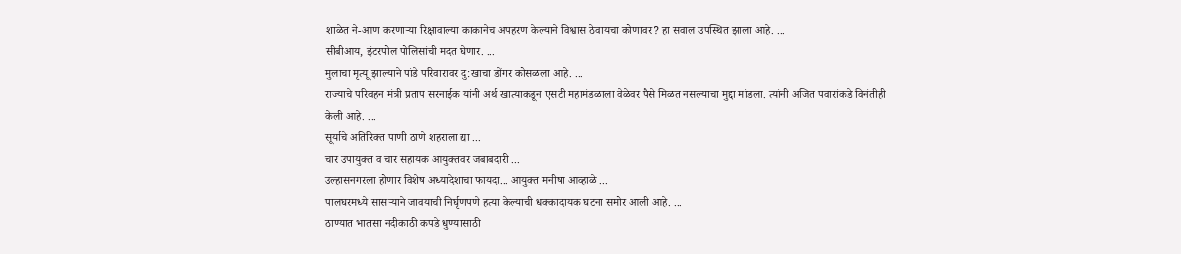शाळेत ने-आण करणाऱ्या रिक्षावाल्या काकानेच अपहरण केल्याने विश्वास ठेवायचा कोणावर? हा सवाल उपस्थित झाला आहे. ...
सीबीआय, इंटरपोल पोलिसांची मदत घेणार. ...
मुलाचा मृत्यू झाल्याने पांडे परिवारावर दु:खाचा डोंगर कोसळला आहे. ...
राज्याचे परिवहन मंत्री प्रताप सरनाईक यांनी अर्थ खात्याकडून एसटी महामंडळाला वेळेवर पैसे मिळत नसल्याचा मुद्दा मांडला. त्यांनी अजित पवारांकडे विनंतीही केली आहे. ...
सूर्याचे अतिरिक्त पाणी ठाणे शहराला द्या ...
चार उपायुक्त व चार सहायक आयुक्तवर जबाबदारी ...
उल्हासनगरला होणार विशेष अध्यादेशाचा फायदा... आयुक्त मनीषा आव्हाळे ...
पालघरमध्ये सासऱ्याने जावयाची निर्घृणपणे हत्या केल्याची धक्कादायक घटना समोर आली आहे. ...
ठाण्यात भातसा नदीकाठी कपडे धुण्यासाठी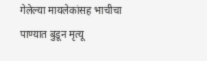गेलेल्या मायलेकांसह भाचीचा पाण्यात बुडून मृत्यू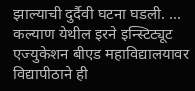झाल्याची दुर्दैवी घटना घडली. ...
कल्याण येथील इरने इन्स्टिट्यूट एज्युकेशन बीएड महाविद्यालयावर विद्यापीठाने ही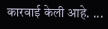कारवाई केली आहे. ...